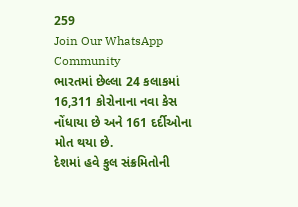259
Join Our WhatsApp Community
ભારતમાં છેલ્લા 24 કલાકમાં 16,311 કોરોનાના નવા કેસ નોંધાયા છે અને 161 દર્દીઓના મોત થયા છે.
દેશમાં હવે કુલ સંક્રમિતોની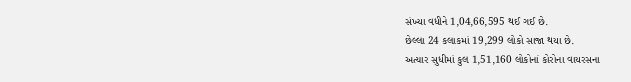સંખ્યા વધીને 1,04,66,595 થઈ ગઈ છે.
છેલ્લા 24 કલાકમાં 19,299 લોકો સાજા થયા છે.
અત્યાર સુધીમાં કુલ 1,51,160 લોકોનાં કોરોના વાયરસના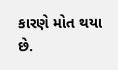કારણે મોત થયા છે.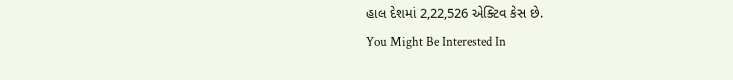હાલ દેશમાં 2,22,526 એક્ટિવ કેસ છે.
You Might Be Interested In